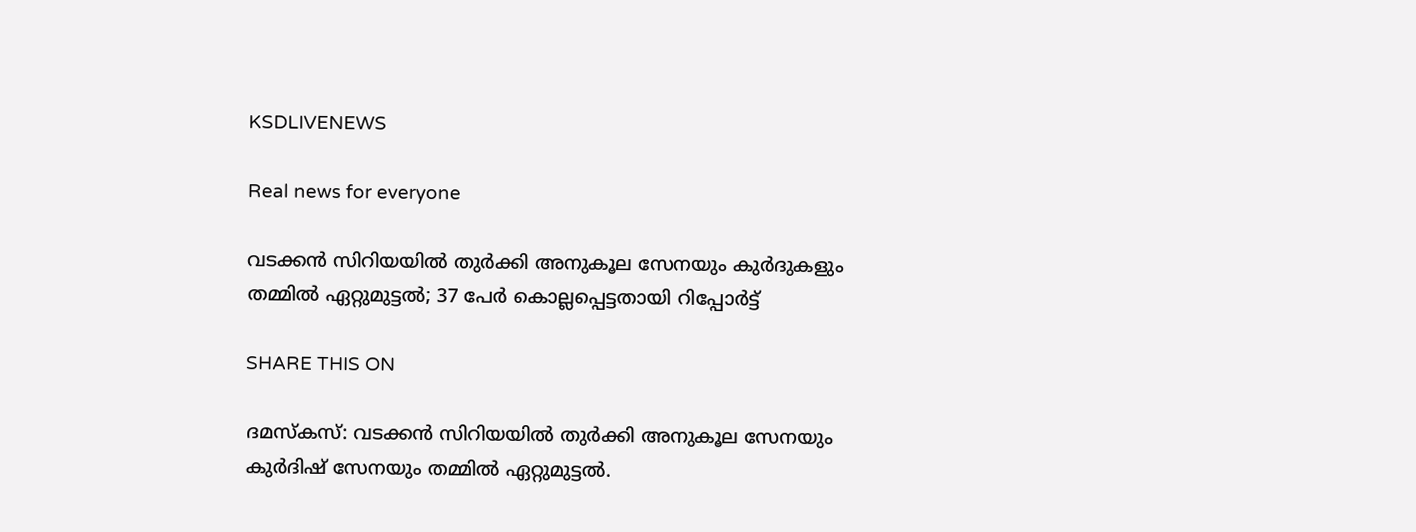KSDLIVENEWS

Real news for everyone

വടക്കന്‍ സിറിയയില്‍ തുര്‍ക്കി അനുകൂല സേനയും കുര്‍ദുകളും തമ്മില്‍ ഏറ്റുമുട്ടല്‍; 37 പേര്‍ കൊല്ലപ്പെട്ടതായി റിപ്പോര്‍ട്ട്

SHARE THIS ON

ദമസ്‌കസ്: വടക്കന്‍ സിറിയയില്‍ തുര്‍ക്കി അനുകൂല സേനയും കുര്‍ദിഷ് സേനയും തമ്മില്‍ ഏറ്റുമുട്ടല്‍.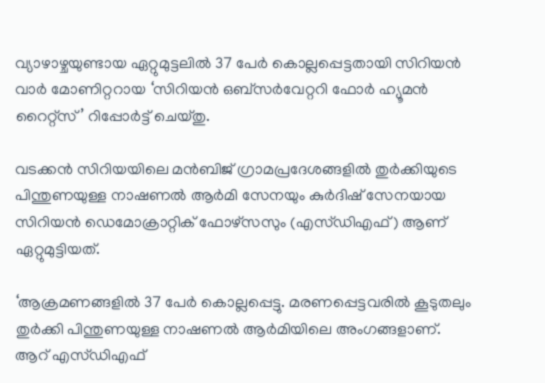വ്യാഴാഴ്ചയുണ്ടായ ഏറ്റുമുട്ടലില്‍ 37 പേര്‍ കൊല്ലപ്പെട്ടതായി സിറിയൻ വാർ മോണിറ്ററായ ‘സിറിയൻ ഒബ്സർവേറ്ററി ഫോർ ഹ്യൂമൻ റൈറ്റ്സ്’ റിപ്പോര്‍ട്ട് ചെയ്തു.

വടക്കന്‍ സിറിയയിലെ മന്‍ബിജ് ഗ്രാമപ്രദേശങ്ങളില്‍ തുര്‍ക്കിയുടെ പിന്തുണയുള്ള നാഷണല്‍ ആര്‍മി സേനയും കുര്‍ദിഷ് സേനയായ സിറിയന്‍ ഡെമോക്രാറ്റിക് ഫോഴ്‌സസും (എസ്ഡിഎഫ്) ആണ് ഏറ്റുമുട്ടിയത്.

‘ആക്രമണങ്ങളില്‍ 37 പേര്‍ കൊല്ലപ്പെട്ടു. മരണപ്പെട്ടവരില്‍ കൂടുതലും തുര്‍ക്കി പിന്തുണയുള്ള നാഷണല്‍ ആര്‍മിയിലെ അംഗങ്ങളാണ്. ആറ് എസ്ഡിഎഫ്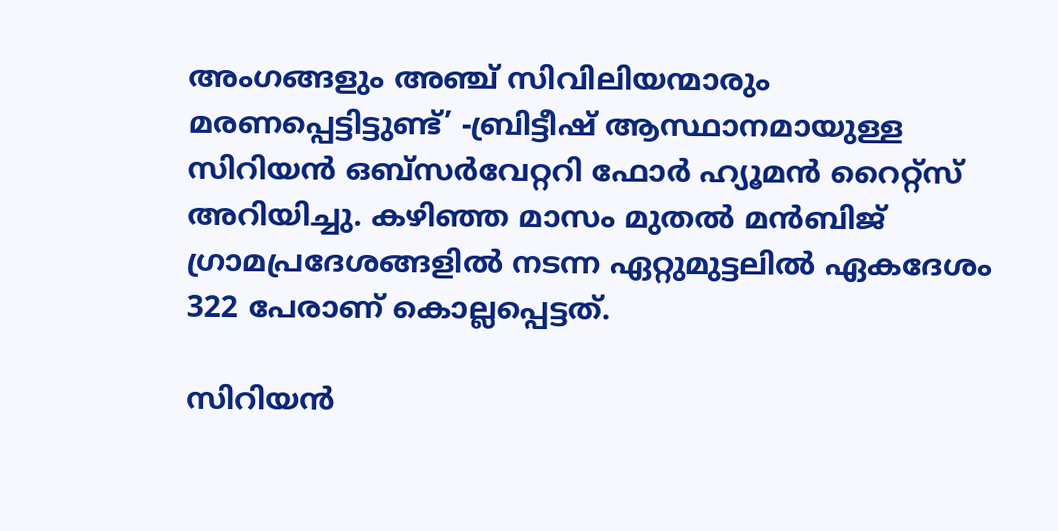അംഗങ്ങളും അഞ്ച് സിവിലിയന്മാരും മരണപ്പെട്ടിട്ടുണ്ട്’ -ബ്രിട്ടീഷ് ആസ്ഥാനമായുള്ള സിറിയൻ ഒബ്സർവേറ്ററി ഫോർ ഹ്യൂമൻ റൈറ്റ്സ് അറിയിച്ചു. കഴിഞ്ഞ മാസം മുതല്‍ മന്‍ബിജ് ഗ്രാമപ്രദേശങ്ങളില്‍ നടന്ന ഏറ്റുമുട്ടലില്‍ ഏകദേശം 322 പേരാണ് കൊല്ലപ്പെട്ടത്.

സിറിയന്‍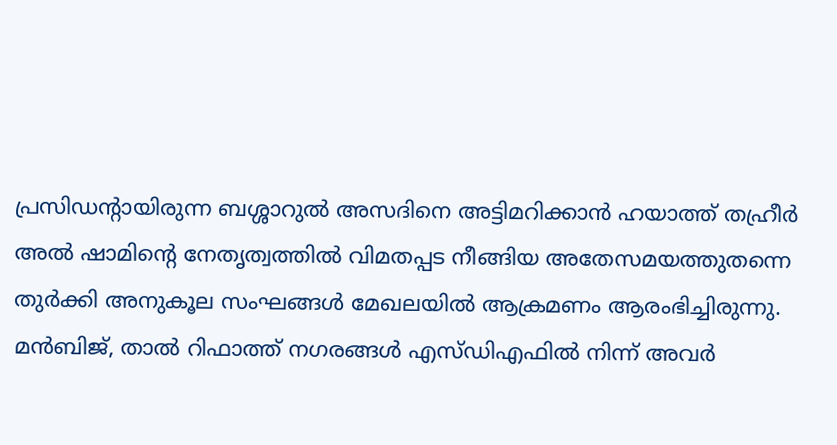പ്രസിഡന്റായിരുന്ന ബശ്ശാറുല്‍ അസദിനെ അട്ടിമറിക്കാന്‍ ഹയാത്ത് തഹ്രീര്‍ അല്‍ ഷാമിന്റെ നേതൃത്വത്തില്‍ വിമതപ്പട നീങ്ങിയ അതേസമയത്തുതന്നെ തുര്‍ക്കി അനുകൂല സംഘങ്ങള്‍ മേഖലയില്‍ ആക്രമണം ആരംഭിച്ചിരുന്നു. മന്‍ബിജ്, താല്‍ റിഫാത്ത് നഗരങ്ങള്‍ എസ്ഡിഎഫില്‍ നിന്ന് അവര്‍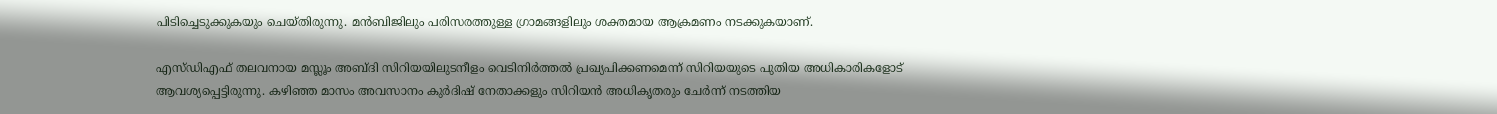പിടിച്ചെടുക്കുകയും ചെയ്തിരുന്നു. മന്‍ബിജിലും പരിസരത്തുള്ള ഗ്രാമങ്ങളിലും ശക്തമായ ആക്രമണം നടക്കുകയാണ്.

എസ്ഡിഎഫ് തലവനായ മസ്ലൂം അബ്ദി സിറിയയിലുടനീളം വെടിനിര്‍ത്തല്‍ പ്രഖ്യപിക്കണമെന്ന് സിറിയയുടെ പുതിയ അധികാരികളോട് ആവശ്യപ്പെട്ടിരുന്നു. കഴിഞ്ഞ മാസം അവസാനം കുര്‍ദിഷ് നേതാക്കളും സിറിയൻ അധികൃതരും ചേര്‍ന്ന് നടത്തിയ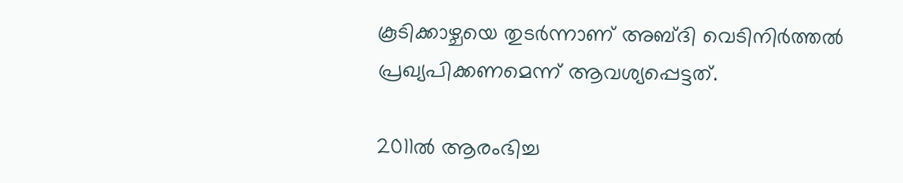കൂടിക്കാഴ്ചയെ തുടര്‍ന്നാണ് അബ്ദി വെടിനിര്‍ത്തല്‍ പ്രഖ്യപിക്കണമെന്ന് ആവശ്യപ്പെട്ടത്.

2011ല്‍ ആരംഭിച്ച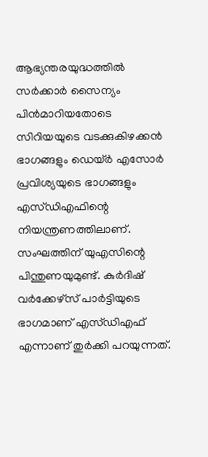ആഭ്യന്തരയുദ്ധത്തില്‍ സര്‍ക്കാര്‍ സൈന്യം പിന്‍മാറിയതോടെ സിറിയയുടെ വടക്കുകിഴക്കന്‍ ഭാഗങ്ങളും ഡെയ്ര്‍ എസോര്‍ പ്രവിശ്യയുടെ ഭാഗങ്ങളും എസ്ഡിഎഫിന്റെ നിയന്ത്രണത്തിലാണ്. സംഘത്തിന് യുഎസിന്റെ പിന്തുണയുമുണ്ട്. കുര്‍ദിഷ് വര്‍ക്കേഴ്‌സ് പാര്‍ട്ടിയുടെ ഭാഗമാണ് എസ്ഡിഎഫ് എന്നാണ് തുര്‍ക്കി പറയുന്നത്.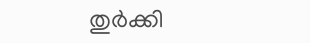തുര്‍ക്കി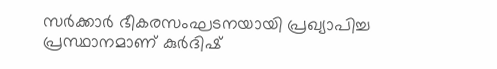സര്‍ക്കാര്‍ ഭീകരസംഘടനയായി പ്രഖ്യാപിച്ച പ്രസ്ഥാനമാണ് കുര്‍ദിഷ്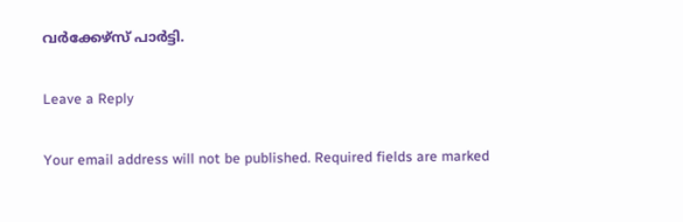വര്‍ക്കേഴ്‌സ് പാര്‍ട്ടി.

Leave a Reply

Your email address will not be published. Required fields are marked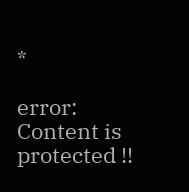*

error: Content is protected !!